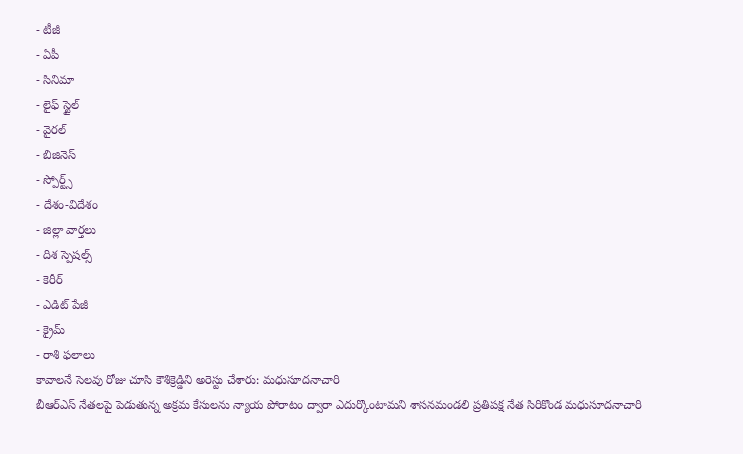- టీజీ
- ఏపీ
- సినిమా
- లైఫ్ స్టైల్
- వైరల్
- బిజినెస్
- స్పోర్ట్స్
- దేశం-విదేశం
- జిల్లా వార్తలు
- దిశ స్పెషల్స్
- కెరీర్
- ఎడిట్ పేజీ
- క్రైమ్
- రాశి ఫలాలు
కావాలనే సెలవు రోజు చూసి కౌశిక్రెడ్డిని అరెస్టు చేశారు: మధుసూదనాచారి
బీఆర్ఎస్ నేతలపై పెడుతున్న అక్రమ కేసులను న్యాయ పోరాటం ద్వారా ఎదుర్కొంటామని శాసనమండలి ప్రతిపక్ష నేత సిరికొండ మధుసూదనాచారి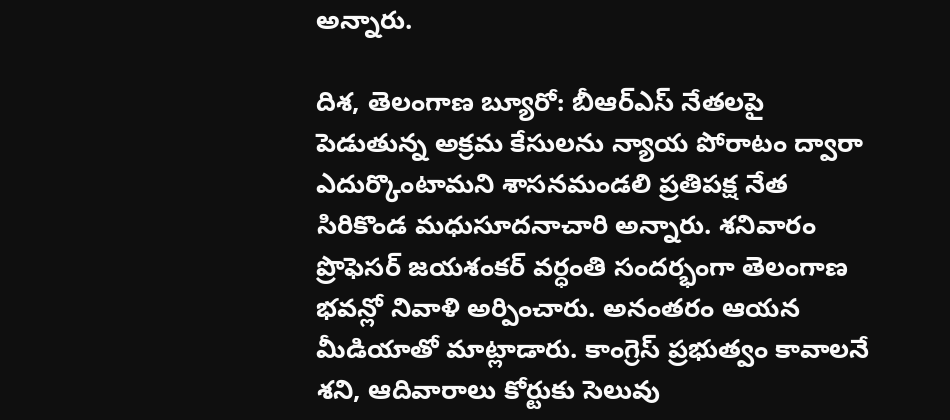అన్నారు.

దిశ, తెలంగాణ బ్యూరో: బీఆర్ఎస్ నేతలపై పెడుతున్న అక్రమ కేసులను న్యాయ పోరాటం ద్వారా ఎదుర్కొంటామని శాసనమండలి ప్రతిపక్ష నేత సిరికొండ మధుసూదనాచారి అన్నారు. శనివారం ప్రొఫెసర్ జయశంకర్ వర్ధంతి సందర్భంగా తెలంగాణ భవన్లో నివాళి అర్పించారు. అనంతరం ఆయన మీడియాతో మాట్లాడారు. కాంగ్రెస్ ప్రభుత్వం కావాలనే శని, ఆదివారాలు కోర్టుకు సెలువు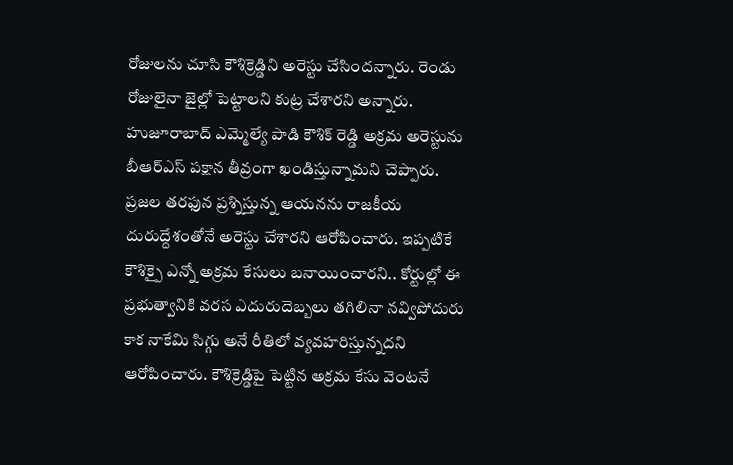రోజులను చూసి కౌశిక్రెడ్డిని అరెస్టు చేసిందన్నారు. రెండు రోజులైనా జైల్లో పెట్టాలని కుట్ర చేశారని అన్నారు. హుజూరాబాద్ ఎమ్మెల్యే పాడి కౌశిక్ రెడ్డి అక్రమ అరెస్టును బీఆర్ఎస్ పక్షాన తీవ్రంగా ఖండిస్తున్నామని చెప్పారు. ప్రజల తరఫున ప్రశ్నిస్తున్న ఆయనను రాజకీయ దురుద్దేశంతోనే అరెస్టు చేశారని ఆరోపించారు. ఇప్పటికే కౌశిక్పై ఎన్నో అక్రమ కేసులు బనాయించారని.. కోర్టుల్లో ఈ ప్రభుత్వానికి వరస ఎదురుదెబ్బలు తగిలినా నవ్విపోదురు కాక నాకేమి సిగ్గు అనే రీతిలో వ్యవహరిస్తున్నదని ఆరోపించారు. కౌశిక్రెడ్డిపై పెట్టిన అక్రమ కేసు వెంటనే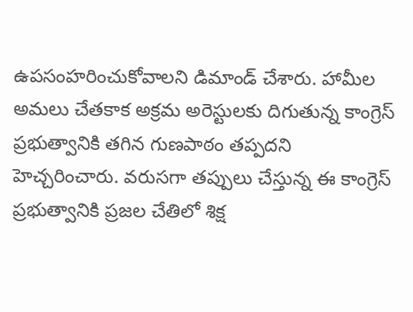ఉపసంహరించుకోవాలని డిమాండ్ చేశారు. హామీల అమలు చేతకాక అక్రమ అరెస్టులకు దిగుతున్న కాంగ్రెస్ ప్రభుత్వానికి తగిన గుణపాఠం తప్పదని హెచ్చరించారు. వరుసగా తప్పులు చేస్తున్న ఈ కాంగ్రెస్ ప్రభుత్వానికి ప్రజల చేతిలో శిక్ష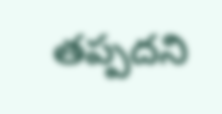తప్పదని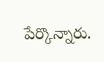పేర్కొన్నారు.